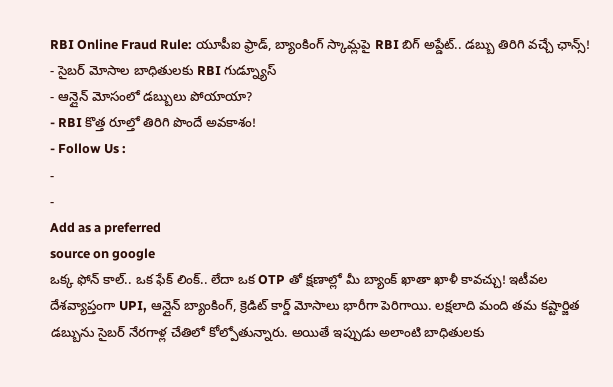RBI Online Fraud Rule: యూపీఐ ఫ్రాడ్, బ్యాంకింగ్ స్కామ్లపై RBI బిగ్ అప్డేట్.. డబ్బు తిరిగి వచ్చే ఛాన్స్!
- సైబర్ మోసాల బాధితులకు RBI గుడ్న్యూస్
- ఆన్లైన్ మోసంలో డబ్బులు పోయాయా?
- RBI కొత్త రూల్తో తిరిగి పొందే అవకాశం!
- Follow Us :
-
-
Add as a preferred
source on google
ఒక్క ఫోన్ కాల్.. ఒక ఫేక్ లింక్.. లేదా ఒక OTP తో క్షణాల్లో మీ బ్యాంక్ ఖాతా ఖాళీ కావచ్చు! ఇటీవల దేశవ్యాప్తంగా UPI, ఆన్లైన్ బ్యాంకింగ్, క్రెడిట్ కార్డ్ మోసాలు భారీగా పెరిగాయి. లక్షలాది మంది తమ కష్టార్జిత డబ్బును సైబర్ నేరగాళ్ల చేతిలో కోల్పోతున్నారు. అయితే ఇప్పుడు అలాంటి బాధితులకు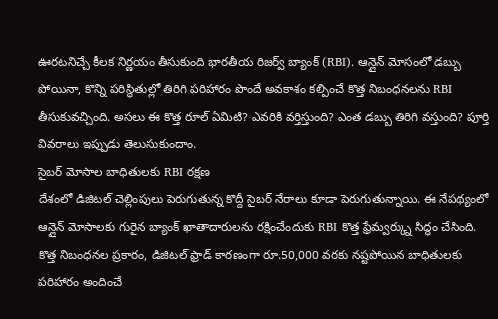ఊరటనిచ్చే కీలక నిర్ణయం తీసుకుంది భారతీయ రిజర్వ్ బ్యాంక్ (RBI). ఆన్లైన్ మోసంలో డబ్బు పోయినా, కొన్ని పరిస్థితుల్లో తిరిగి పరిహారం పొందే అవకాశం కల్పించే కొత్త నిబంధనలను RBI తీసుకువచ్చింది. అసలు ఈ కొత్త రూల్ ఏమిటి? ఎవరికి వర్తిస్తుంది? ఎంత డబ్బు తిరిగి వస్తుంది? పూర్తి వివరాలు ఇప్పుడు తెలుసుకుందాం.
సైబర్ మోసాల బాధితులకు RBI రక్షణ
దేశంలో డిజిటల్ చెల్లింపులు పెరుగుతున్న కొద్దీ సైబర్ నేరాలు కూడా పెరుగుతున్నాయి. ఈ నేపథ్యంలో ఆన్లైన్ మోసాలకు గురైన బ్యాంక్ ఖాతాదారులను రక్షించేందుకు RBI కొత్త ఫ్రేమ్వర్క్ను సిద్ధం చేసింది. కొత్త నిబంధనల ప్రకారం, డిజిటల్ ఫ్రాడ్ కారణంగా రూ.50,000 వరకు నష్టపోయిన బాధితులకు పరిహారం అందించే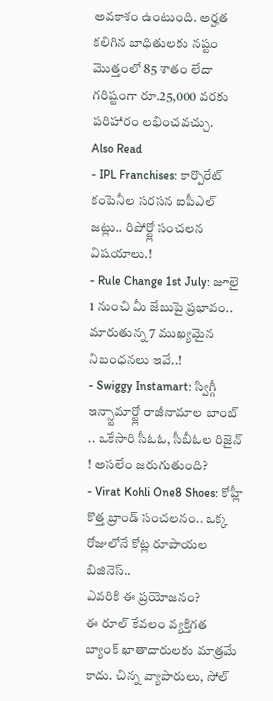అవకాశం ఉంటుంది. అర్హత కలిగిన బాధితులకు నష్టం మొత్తంలో 85 శాతం లేదా గరిష్టంగా రూ.25,000 వరకు పరిహారం లభించవచ్చు.
Also Read
- IPL Franchises: కార్పొరేట్ కంపెనీల సరసన ఐపీఎల్ జట్లు.. రిపోర్ట్లో సంచలన విషయాలు.!
- Rule Change 1st July: జూలై 1 నుంచి మీ జేబుపై ప్రభావం.. మారుతున్న 7 ముఖ్యమైన నిబంధనలు ఇవే..!
- Swiggy Instamart: స్విగ్గీ ఇన్స్టామార్ట్లో రాజీనామాల బాంబ్ .. ఒకేసారి సీఓఓ, సీబీఓల రిజైన్ ! అసలేం జరుగుతుంది?
- Virat Kohli One8 Shoes: కోహ్లీ కొత్త బ్రాండ్ సంచలనం.. ఒక్క రోజులోనే కోట్ల రూపాయల బిజినెస్..
ఎవరికి ఈ ప్రయోజనం?
ఈ రూల్ కేవలం వ్యక్తిగత బ్యాంక్ ఖాతాదారులకు మాత్రమే కాదు. చిన్న వ్యాపారులు, సోల్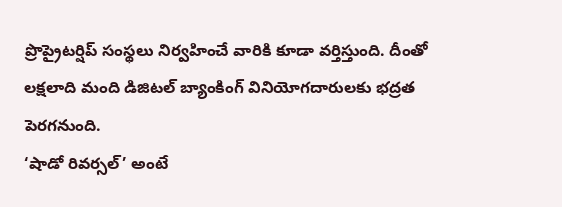ప్రొప్రైటర్షిప్ సంస్థలు నిర్వహించే వారికి కూడా వర్తిస్తుంది. దీంతో లక్షలాది మంది డిజిటల్ బ్యాంకింగ్ వినియోగదారులకు భద్రత పెరగనుంది.
‘షాడో రివర్సల్’ అంటే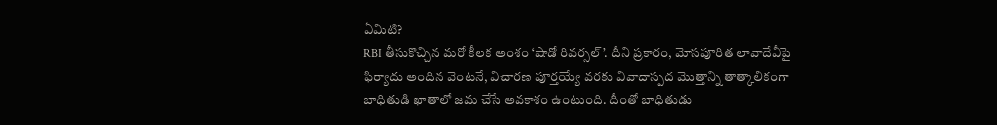ఏమిటి?
RBI తీసుకొచ్చిన మరో కీలక అంశం ‘షాడో రివర్సల్’. దీని ప్రకారం, మోసపూరిత లావాదేవీపై ఫిర్యాదు అందిన వెంటనే, విచారణ పూర్తయ్యే వరకు వివాదాస్పద మొత్తాన్ని తాత్కాలికంగా బాధితుడి ఖాతాలో జమ చేసే అవకాశం ఉంటుంది. దీంతో బాధితుడు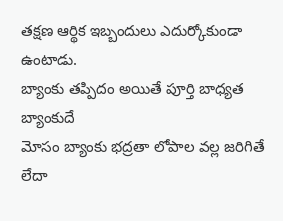తక్షణ ఆర్థిక ఇబ్బందులు ఎదుర్కోకుండా ఉంటాడు.
బ్యాంకు తప్పిదం అయితే పూర్తి బాధ్యత బ్యాంకుదే
మోసం బ్యాంకు భద్రతా లోపాల వల్ల జరిగితే లేదా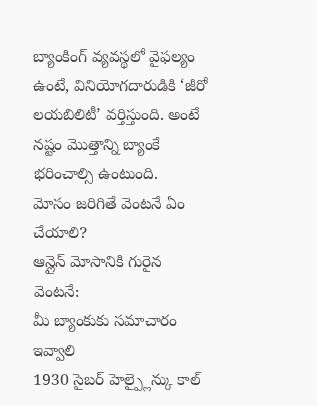బ్యాంకింగ్ వ్యవస్థలో వైఫల్యం ఉంటే, వినియోగదారుడికి ‘జీరో లయబిలిటీ’ వర్తిస్తుంది. అంటే నష్టం మొత్తాన్ని బ్యాంకే భరించాల్సి ఉంటుంది.
మోసం జరిగితే వెంటనే ఏం చేయాలి?
ఆన్లైన్ మోసానికి గురైన వెంటనే:
మీ బ్యాంకుకు సమాచారం ఇవ్వాలి
1930 సైబర్ హెల్ప్లైన్కు కాల్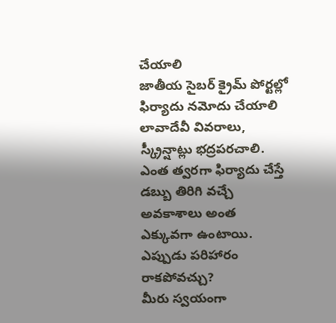చేయాలి
జాతీయ సైబర్ క్రైమ్ పోర్టల్లో ఫిర్యాదు నమోదు చేయాలి
లావాదేవీ వివరాలు, స్క్రీన్షాట్లు భద్రపరచాలి. ఎంత త్వరగా ఫిర్యాదు చేస్తే డబ్బు తిరిగి వచ్చే అవకాశాలు అంత ఎక్కువగా ఉంటాయి.
ఎప్పుడు పరిహారం రాకపోవచ్చు?
మీరు స్వయంగా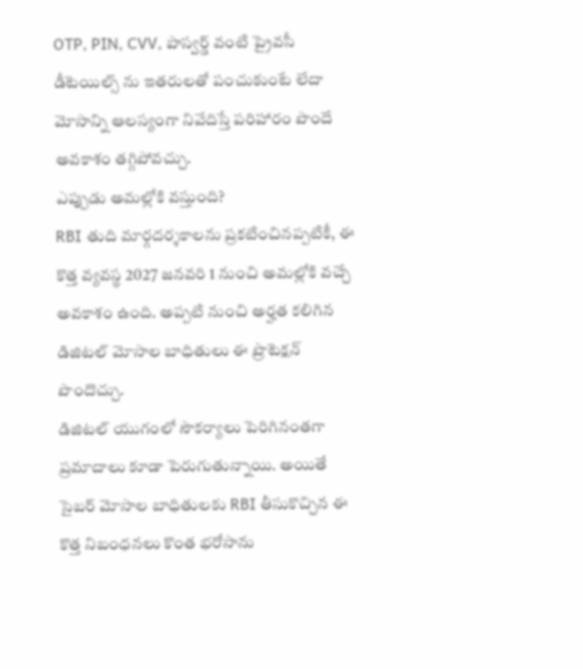OTP, PIN, CVV, పాస్వర్డ్ వంటి ప్రైవసీ డీటెయిల్స్ ను ఇతరులతో పంచుకుంటే లేదా మోసాన్ని ఆలస్యంగా నివేదిస్తే పరిహారం పొందే అవకాశం తగ్గిపోవచ్చు.
ఎప్పుడు అమల్లోకి వస్తుంది?
RBI తుది మార్గదర్శకాలను ప్రకటించినప్పటికీ, ఈ కొత్త వ్యవస్థ 2027 జనవరి 1 నుంచి అమల్లోకి వచ్చే అవకాశం ఉంది. అప్పటి నుంచి అర్హత కలిగిన డిజిటల్ మోసాల బాధితులు ఈ ప్రొటెక్షన్ పొందొచ్చు.
డిజిటల్ యుగంలో సౌకర్యాలు పెరిగినంతగా ప్రమాదాలు కూడా పెరుగుతున్నాయి. అయితే సైబర్ మోసాల బాధితులకు RBI తీసుకొచ్చిన ఈ కొత్త నిబంధనలు కొంత భరోసాను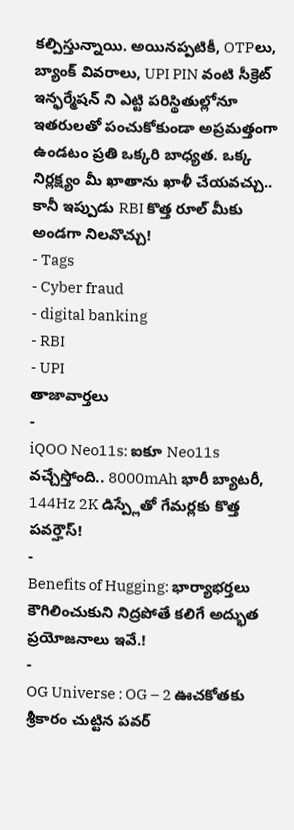కల్పిస్తున్నాయి. అయినప్పటికీ, OTPలు, బ్యాంక్ వివరాలు, UPI PIN వంటి సీక్రెట్ ఇన్ఫర్మేషన్ ని ఎట్టి పరిస్థితుల్లోనూ ఇతరులతో పంచుకోకుండా అప్రమత్తంగా ఉండటం ప్రతి ఒక్కరి బాధ్యత. ఒక్క నిర్లక్ష్యం మీ ఖాతాను ఖాళీ చేయవచ్చు.. కానీ ఇప్పుడు RBI కొత్త రూల్ మీకు అండగా నిలవొచ్చు!
- Tags
- Cyber fraud
- digital banking
- RBI
- UPI
తాజావార్తలు
-
iQOO Neo11s: ఐకూ Neo11s వచ్చేస్తోంది.. 8000mAh భారీ బ్యాటరీ, 144Hz 2K డిస్ప్లేతో గేమర్లకు కొత్త పవర్హౌస్!
-
Benefits of Hugging: భార్యాభర్తలు కౌగిలించుకుని నిద్రపోతే కలిగే అద్భుత ప్రయోజనాలు ఇవే.!
-
OG Universe : OG – 2 ఊచకోతకు శ్రీకారం చుట్టిన పవర్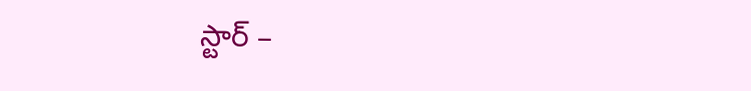స్టార్ –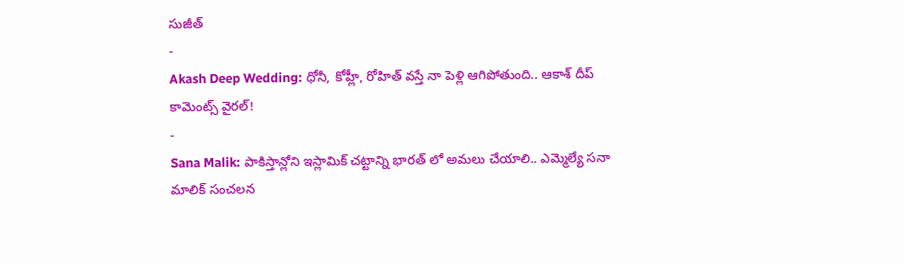సుజీత్
-
Akash Deep Wedding: ధోనీ, కోహ్లీ, రోహిత్ వస్తే నా పెళ్లి ఆగిపోతుంది.. ఆకాశ్ దీప్ కామెంట్స్ వైరల్!
-
Sana Malik: పాకిస్తాన్లోని ఇస్లామిక్ చట్టాన్ని భారత్ లో అమలు చేయాలి.. ఎమ్మెల్యే సనా మాలిక్ సంచలన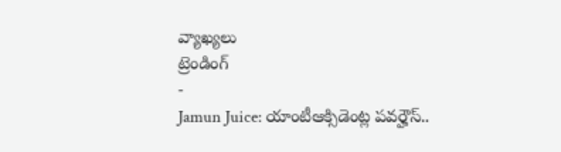వ్యాఖ్యలు
ట్రెండింగ్
-
Jamun Juice: యాంటీఆక్సిడెంట్ల పవర్హౌస్..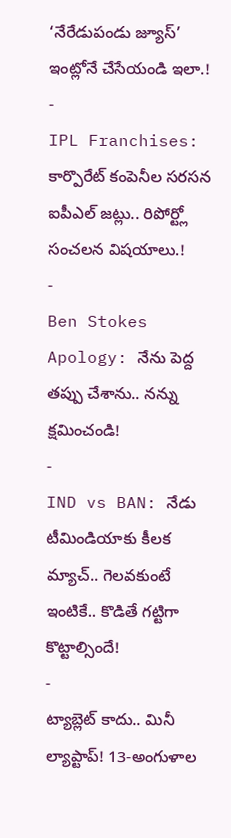‘నేరేడుపండు జ్యూస్’ ఇంట్లోనే చేసేయండి ఇలా.!
-
IPL Franchises: కార్పొరేట్ కంపెనీల సరసన ఐపీఎల్ జట్లు.. రిపోర్ట్లో సంచలన విషయాలు.!
-
Ben Stokes Apology: నేను పెద్ద తప్పు చేశాను.. నన్ను క్షమించండి!
-
IND vs BAN: నేడు టీమిండియాకు కీలక మ్యాచ్.. గెలవకుంటే ఇంటికే.. కొడితే గట్టిగా కొట్టాల్సిందే!
-
ట్యాబ్లెట్ కాదు.. మినీ ల్యాప్టాప్! 13-అంగుళాల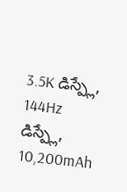3.5K డిస్ప్లే, 144Hz డిస్ప్లే, 10,200mAh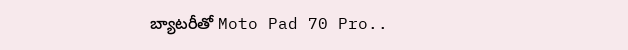బ్యాటరీతో Moto Pad 70 Pro..